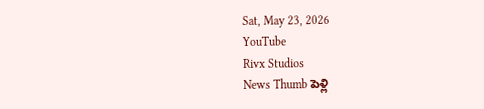Sat, May 23, 2026
YouTube
Rivx Studios
News Thumb పెళ్లి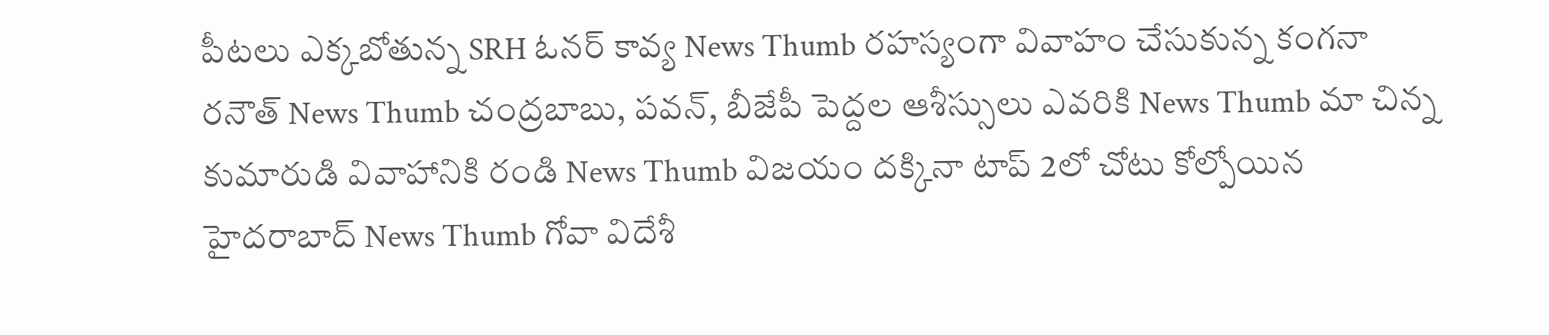పీటలు ఎక్కబోతున్న SRH ఓనర్ కావ్య News Thumb రహస్యంగా వివాహం చేసుకున్న కంగనా రనౌత్ News Thumb చంద్రబాబు, పవన్, బీజేపీ పెద్దల ఆశీస్సులు ఎవరికి News Thumb మా చిన్న కుమారుడి వివాహానికి రండి News Thumb విజయం దక్కినా టాప్ 2లో చోటు కోల్పోయిన హైదరాబాద్ News Thumb గోవా విదేశీ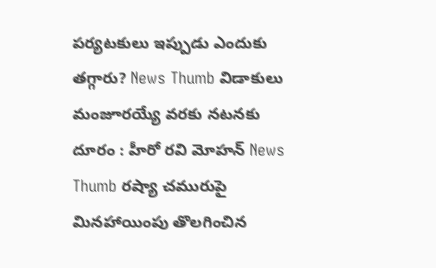పర్యటకులు ఇప్పుడు ఎందుకు తగ్గారు? News Thumb విడాకులు మంజూరయ్యే వరకు నటనకు దూరం : హీరో రవి మోహన్ News Thumb రష్యా చమురుపై మినహాయింపు తొలగించిన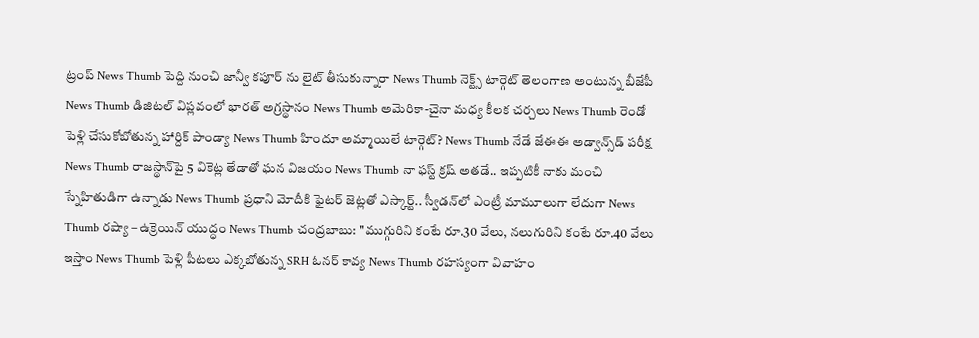ట్రంప్ News Thumb పెద్ది నుంచి జాన్వీ కపూర్ ను లైట్ తీసుకున్నారా News Thumb నెక్ట్స్ టార్గెట్ తెలంగాణ అంటున్న బీజేపీ News Thumb డిజిటల్ విప్లవంలో భారత్ అగ్రస్థానం News Thumb అమెరికా-చైనా మధ్య కీలక చర్చలు News Thumb రెండో పెళ్లి చేసుకోబోతున్న హార్దిక్ పాండ్యా News Thumb హిందూ అమ్మాయిలే టార్గెట్? News Thumb నేడే జేఈఈ అడ్వాన్స్‌డ్‌ పరీక్ష News Thumb రాజస్థాన్‌పై 5 వికెట్ల తేడాతో ఘన విజయం News Thumb నా ఫస్ట్ క్రష్ అతడే.. ఇప్పటికీ నాకు మంచి స్నేహితుడిగా ఉన్నాడు News Thumb ప్రధాని మోదీకి ఫైటర్ జెట్లతో ఎస్కార్ట్‌.. స్వీడన్‌లో ఎంట్రీ మామూలుగా లేదుగా News Thumb రష్యా – ఉక్రెయిన్ యుద్ధం News Thumb చంద్రబాబు: ''ముగ్గురిని కంటే రూ.30 వేలు, నలుగురిని కంటే రూ.40 వేలు ఇస్తాం News Thumb పెళ్లి పీటలు ఎక్కబోతున్న SRH ఓనర్ కావ్య News Thumb రహస్యంగా వివాహం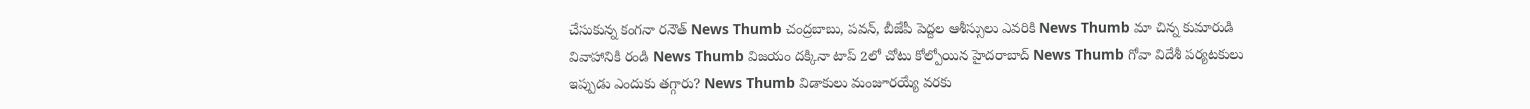చేసుకున్న కంగనా రనౌత్ News Thumb చంద్రబాబు, పవన్, బీజేపీ పెద్దల ఆశీస్సులు ఎవరికి News Thumb మా చిన్న కుమారుడి వివాహానికి రండి News Thumb విజయం దక్కినా టాప్ 2లో చోటు కోల్పోయిన హైదరాబాద్ News Thumb గోవా విదేశీ పర్యటకులు ఇప్పుడు ఎందుకు తగ్గారు? News Thumb విడాకులు మంజూరయ్యే వరకు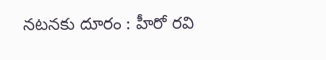నటనకు దూరం : హీరో రవి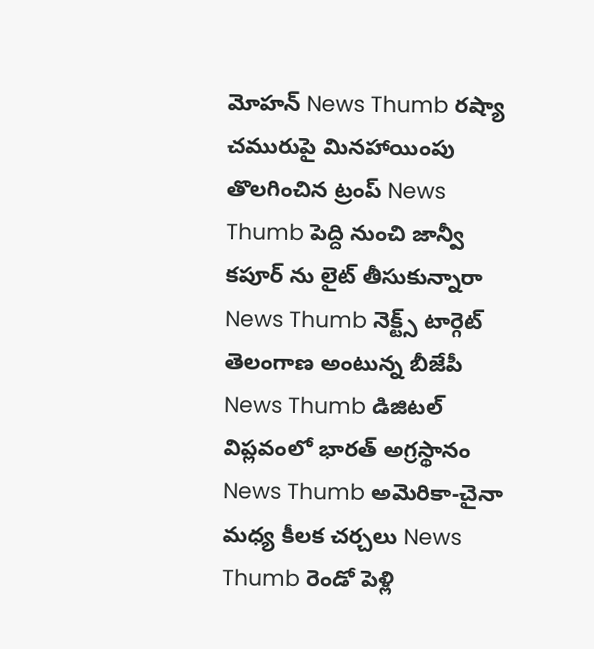మోహన్ News Thumb రష్యా చమురుపై మినహాయింపు తొలగించిన ట్రంప్ News Thumb పెద్ది నుంచి జాన్వీ కపూర్ ను లైట్ తీసుకున్నారా News Thumb నెక్ట్స్ టార్గెట్ తెలంగాణ అంటున్న బీజేపీ News Thumb డిజిటల్ విప్లవంలో భారత్ అగ్రస్థానం News Thumb అమెరికా-చైనా మధ్య కీలక చర్చలు News Thumb రెండో పెళ్లి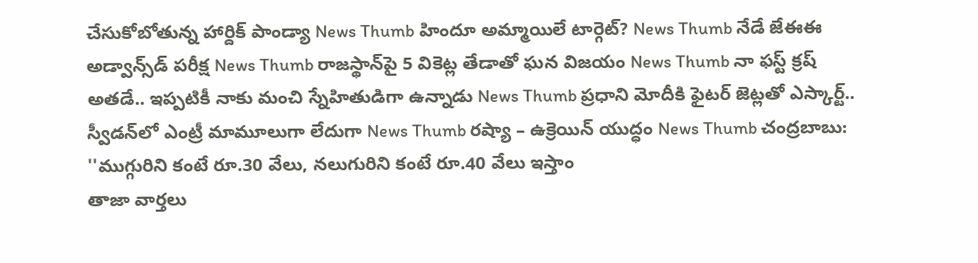చేసుకోబోతున్న హార్దిక్ పాండ్యా News Thumb హిందూ అమ్మాయిలే టార్గెట్? News Thumb నేడే జేఈఈ అడ్వాన్స్‌డ్‌ పరీక్ష News Thumb రాజస్థాన్‌పై 5 వికెట్ల తేడాతో ఘన విజయం News Thumb నా ఫస్ట్ క్రష్ అతడే.. ఇప్పటికీ నాకు మంచి స్నేహితుడిగా ఉన్నాడు News Thumb ప్రధాని మోదీకి ఫైటర్ జెట్లతో ఎస్కార్ట్‌.. స్వీడన్‌లో ఎంట్రీ మామూలుగా లేదుగా News Thumb రష్యా – ఉక్రెయిన్ యుద్ధం News Thumb చంద్రబాబు: ''ముగ్గురిని కంటే రూ.30 వేలు, నలుగురిని కంటే రూ.40 వేలు ఇస్తాం
తాజా వార్తలు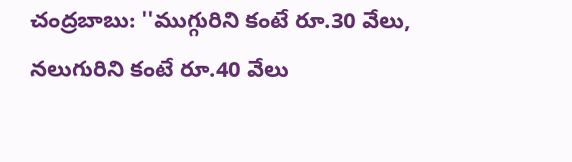చంద్రబాబు: ''ముగ్గురిని కంటే రూ.30 వేలు, నలుగురిని కంటే రూ.40 వేలు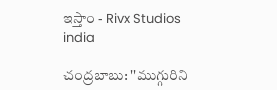ఇస్తాం - Rivx Studios
india

చంద్రబాబు: ''ముగ్గురిని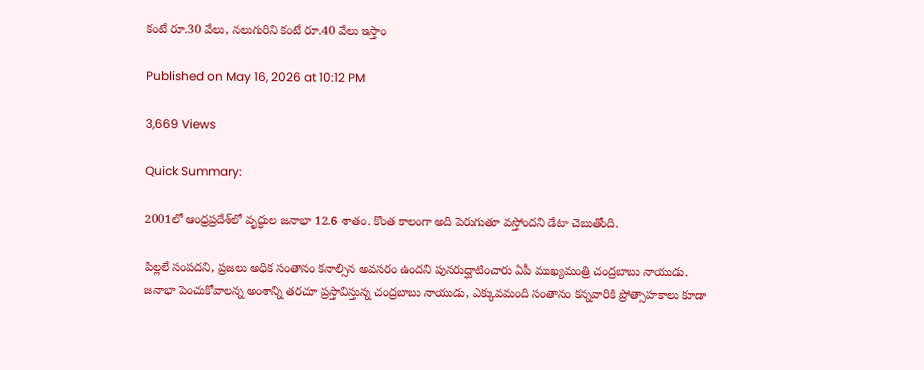కంటే రూ.30 వేలు, నలుగురిని కంటే రూ.40 వేలు ఇస్తాం

Published on May 16, 2026 at 10:12 PM

3,669 Views

Quick Summary:

2001లో ఆంధ్రప్రదేశ్‌లో వృద్ధుల జనాభా 12.6 శాతం. కొంత కాలంగా అది పెరుగుతూ వస్తోందని డేటా చెబుతోంది.

పిల్లలే సంపదని, ప్రజలు అధిక సంతానం కనాల్సిన అవసరం ఉందని పునరుద్ఘాటించారు ఏపీ ముఖ్యమంత్రి చంద్రబాబు నాయుడు.
జనాభా పెంచుకోవాలన్న అంశాన్ని తరచూ ప్రస్తావిస్తున్న చంద్రబాబు నాయుడు, ఎక్కువమంది సంతానం కన్నవారికి ప్రోత్సాహకాలు కూడా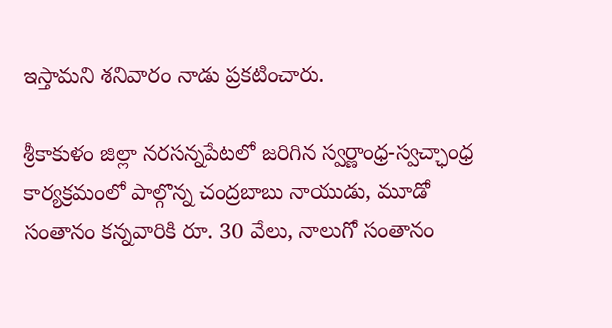ఇస్తామని శనివారం నాడు ప్రకటించారు.

శ్రీకాకుళం జిల్లా నరసన్నపేటలో జరిగిన స్వర్ణాంధ్ర-స్వచ్ఛాంధ్ర కార్యక్రమంలో పాల్గొన్న చంద్రబాబు నాయుడు, మూడో సంతానం కన్నవారికి రూ. 30 వేలు, నాలుగో సంతానం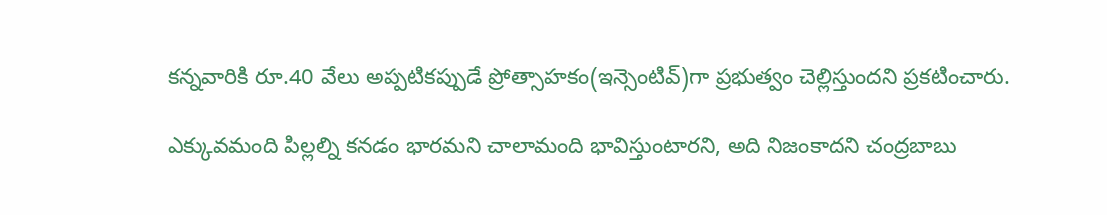కన్నవారికి రూ.40 వేలు అప్పటికప్పుడే ప్రోత్సాహకం(ఇన్సెంటివ్)గా ప్రభుత్వం చెల్లిస్తుందని ప్రకటించారు.

ఎక్కువమంది పిల్లల్ని కనడం భారమని చాలామంది భావిస్తుంటారని, అది నిజంకాదని చంద్రబాబు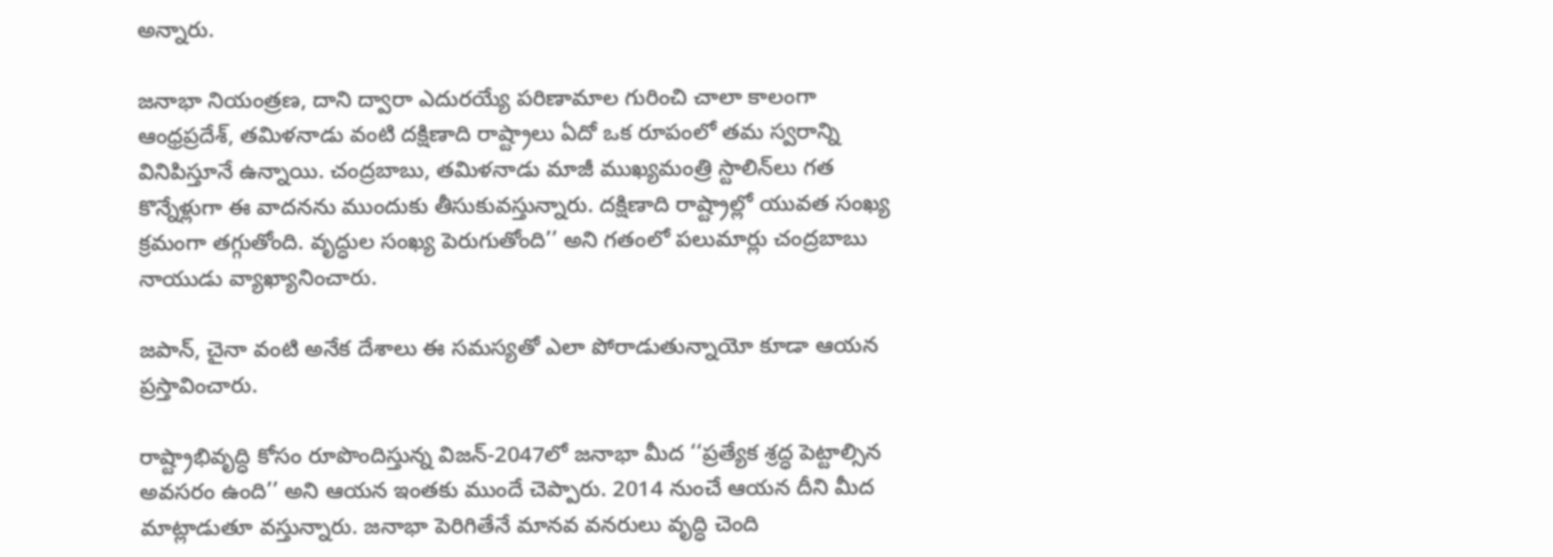అన్నారు.

జనాభా నియంత్రణ, దాని ద్వారా ఎదురయ్యే పరిణామాల గురించి చాలా కాలంగా ఆంధ్రప్రదేశ్, తమిళనాడు వంటి దక్షిణాది రాష్ట్రాలు ఏదో ఒక రూపంలో తమ స్వరాన్ని వినిపిస్తూనే ఉన్నాయి. చంద్రబాబు, తమిళనాడు మాజీ ముఖ్యమంత్రి స్టాలిన్‌లు గత కొన్నేళ్లుగా ఈ వాదనను ముందుకు తీసుకువస్తున్నారు. దక్షిణాది రాష్ట్రాల్లో యువత సంఖ్య క్రమంగా తగ్గుతోంది. వృద్ధుల సంఖ్య పెరుగుతోంది’’ అని గతంలో పలుమార్లు చంద్రబాబు నాయుడు వ్యాఖ్యానించారు.

జపాన్, చైనా వంటి అనేక దేశాలు ఈ సమస్యతో ఎలా పోరాడుతున్నాయో కూడా ఆయన ప్రస్తావించారు.

రాష్ట్రాభివృద్ధి కోసం రూపొందిస్తున్న విజన్‌-2047లో జనాభా మీద ‘‘ప్రత్యేక శ్రద్ధ పెట్టాల్సిన అవసరం ఉంది’’ అని ఆయన ఇంతకు ముందే చెప్పారు. 2014 నుంచే ఆయన దీని మీద మాట్లాడుతూ వస్తున్నారు. జనాభా పెరిగితేనే మానవ వనరులు వృద్ధి చెంది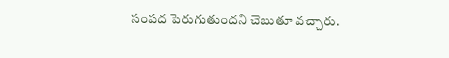సంపద పెరుగుతుందని చెబుతూ వచ్చారు.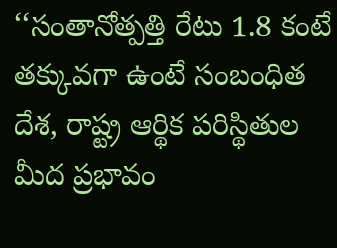‘‘సంతానోత్పత్తి రేటు 1.8 కంటే తక్కువగా ఉంటే సంబంధిత దేశ, రాష్ట్ర ఆర్థిక పరిస్థితుల మీద ప్రభావం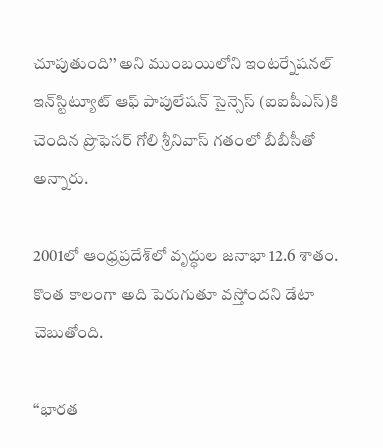చూపుతుంది’’ అని ముంబయిలోని ఇంటర్నేషనల్‌ ఇన్‌‌స్టిట్యూట్‌ ఆఫ్‌ పాపులేషన్‌ సైన్సెస్‌ (ఐఐపీఎస్‌)కి చెందిన ప్రొఫెసర్‌ గోలి శ్రీనివాస్‌ గతంలో బీబీసీతో అన్నారు.

2001లో ఆంధ్రప్రదేశ్‌లో వృద్ధుల జనాభా 12.6 శాతం. కొంత కాలంగా అది పెరుగుతూ వస్తోందని డేటా చెబుతోంది.

‘‘భారత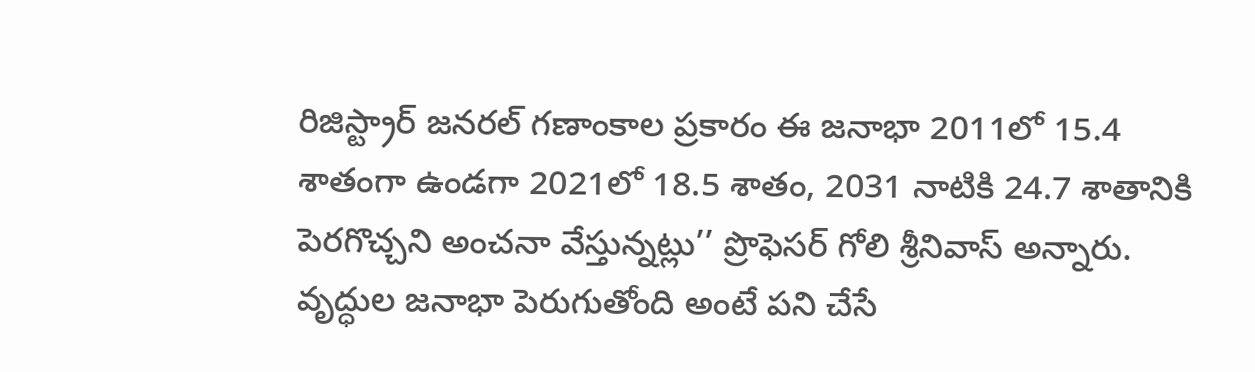రిజిస్ట్రార్ జనరల్ గణాంకాల ప్రకారం ఈ జనాభా 2011లో 15.4 శాతంగా ఉండగా 2021లో 18.5 శాతం, 2031 నాటికి 24.7 శాతానికి పెరగొచ్చని అంచనా వేస్తున్నట్లు’’ ప్రొఫెసర్ గోలి శ్రీనివాస్ అన్నారు. వృద్ధుల జనాభా పెరుగుతోంది అంటే పని చేసే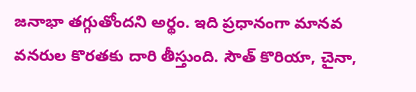జనాభా తగ్గుతోందని అర్థం. ఇది ప్రధానంగా మానవ వనరుల కొరతకు దారి తీస్తుంది. సౌత్ కొరియా, చైనా,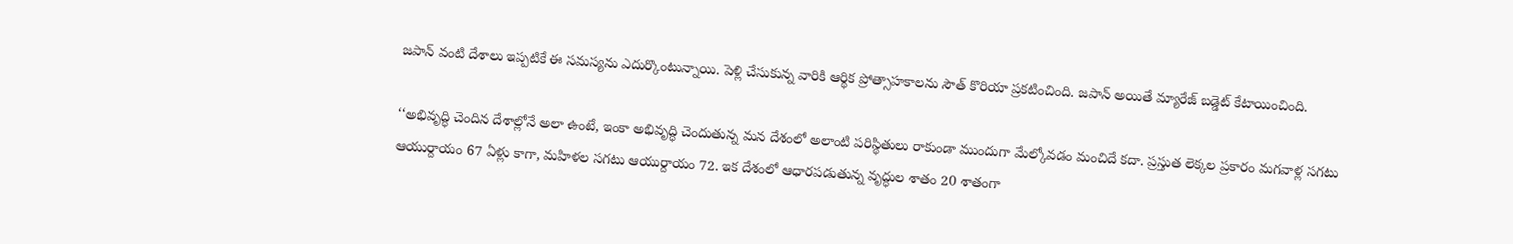జపాన్ వంటి దేశాలు ఇప్పటికే ఈ సమస్యను ఎదుర్కొంటున్నాయి. పెళ్లి చేసుకున్న వారికి ఆర్థిక ప్రోత్సాహకాలను సౌత్ కొరియా ప్రకటించింది. జపాన్‌ అయితే మ్యారేజ్‌ బడ్డెట్‌ కేటాయించింది.

‘‘అభివృద్ధి చెందిన దేశాల్లోనే అలా ఉంటే, ఇంకా అభివృద్ధి చెందుతున్న మన దేశంలో అలాంటి పరిస్థితులు రాకుండా ముందుగా మేల్కోవడం మంచిదే కదా. ప్రస్తుత లెక్కల ప్రకారం మగవాళ్ల సగటు ఆయుర్దాయం 67 ఏళ్లు కాగా, మహిళల సగటు ఆయుర్దాయం 72. ఇక దేశంలో ఆధారపడుతున్న వృద్ధుల శాతం 20 శాతంగా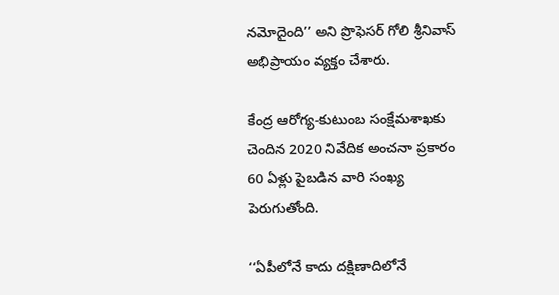నమోదైంది’’ అని ప్రొఫెసర్‌ గోలి శ్రీనివాస్‌ అభిప్రాయం వ్యక్తం చేశారు.

కేంద్ర ఆరోగ్య-కుటుంబ సంక్షేమశాఖకు చెందిన 2020 నివేదిక అంచనా ప్రకారం 60 ఏళ్లు పైబడిన వారి సంఖ్య పెరుగుతోంది.

‘‘ఏపీలోనే కాదు దక్షిణాదిలోనే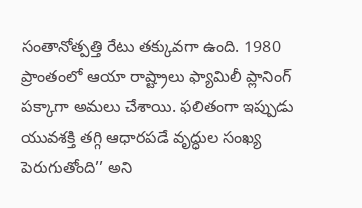సంతానోత్పత్తి రేటు తక్కువగా ఉంది. 1980 ప్రాంతంలో ఆయా రాష్ట్రాలు ఫ్యామిలీ ప్లానింగ్‌ పక్కాగా అమలు చేశాయి. ఫలితంగా ఇప్పుడు యువశక్తి తగ్గి ఆధారపడే వృద్ధుల సంఖ్య పెరుగుతోంది’’ అని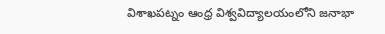విశాఖపట్నం ఆంధ్ర విశ్వవిద్యాలయంలోని జనాభా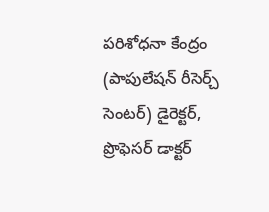పరిశోధనా కేంద్రం (పాపులేషన్‌ రీసెర్చ్‌ సెంటర్‌) డైరెక్టర్, ప్రొఫెసర్‌ డాక్టర్‌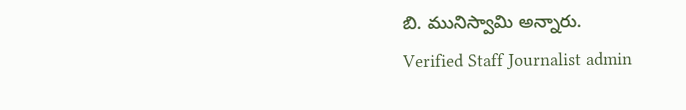బి. మునిస్వామి అన్నారు.
Verified Staff Journalist admin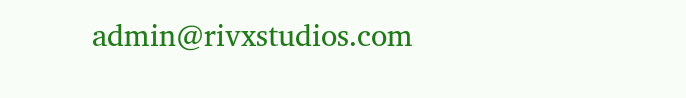admin@rivxstudios.com